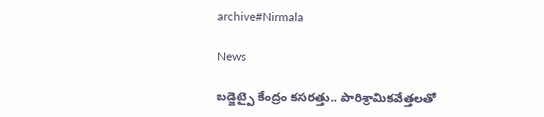archive#Nirmala

News

బడ్జెట్పై కేంద్రం కసరత్తు.. పారిశ్రామికవేత్తలతో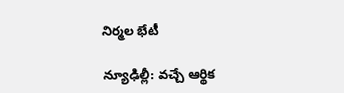నిర్మల భేటీ

న్యూఢిల్లీ: వచ్చే ఆర్థిక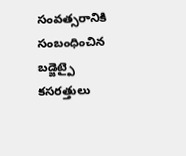సంవత్సరానికి సంబంధించిన బడ్జెట్పై కసరత్తులు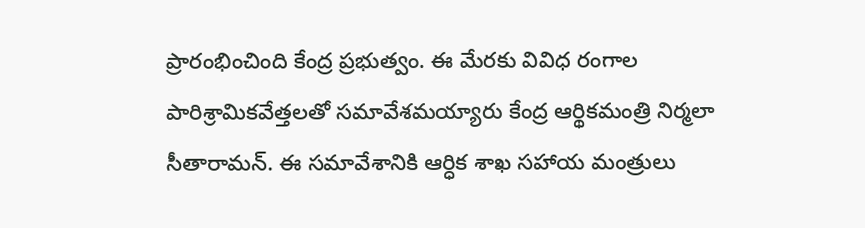ప్రారంభించింది కేంద్ర ప్రభుత్వం. ఈ మేరకు వివిధ రంగాల పారిశ్రామికవేత్తలతో సమావేశమయ్యారు కేంద్ర ఆర్థికమంత్రి నిర్మలా సీతారామన్. ఈ సమావేశానికి ఆర్ధిక శాఖ సహాయ మంత్రులు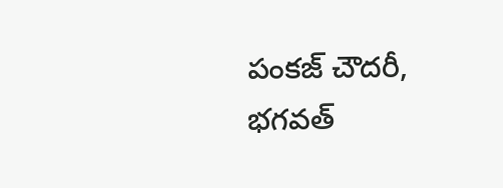పంకజ్ చౌదరీ, భగవత్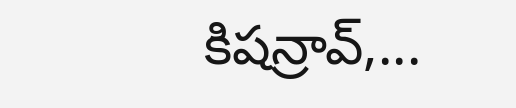కిషన్రావ్,...